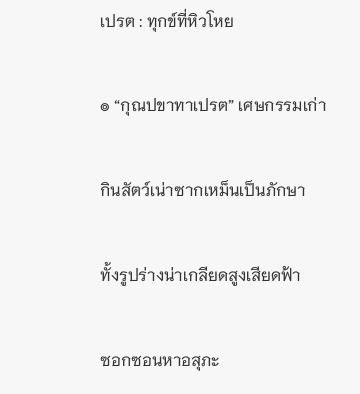เปรต : ทุกข์ที่หิวโหย

๏ “กุณปขาทาเปรต” เศษกรรมเก่า

กินสัตว์เน่าซากเหม็นเป็นภักษา

ทั้งรูปร่างน่าเกลียดสูงเสียดฟ้า

ซอกซอนหาอสุภะ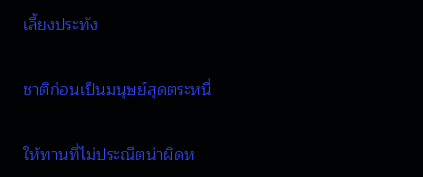เลี้ยงประทัง

ชาติก่อนเป็นมนุษย์สุดตระหนี่

ให้ทานที่ไม่ประณีตน่าผิดห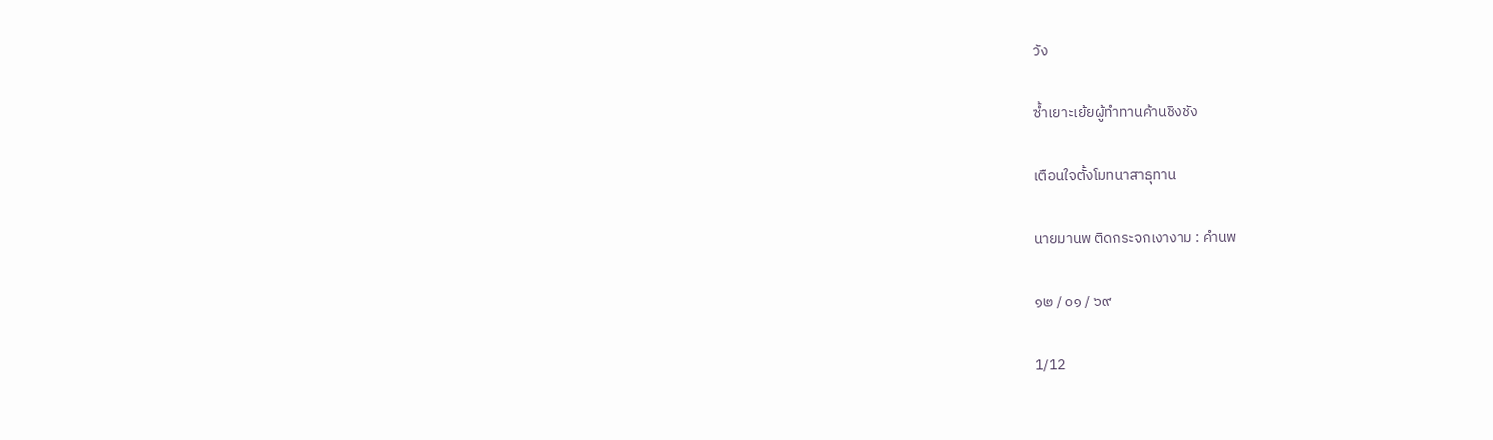วัง

ซ้ำเยาะเย้ยผู้ทำทานค้านชิงชัง

เตือนใจตั้งโมทนาสาธุทาน

นายมานพ ติดกระจกเงางาม : คำนพ

๑๒ / ๐๑ / ๖๙

1/12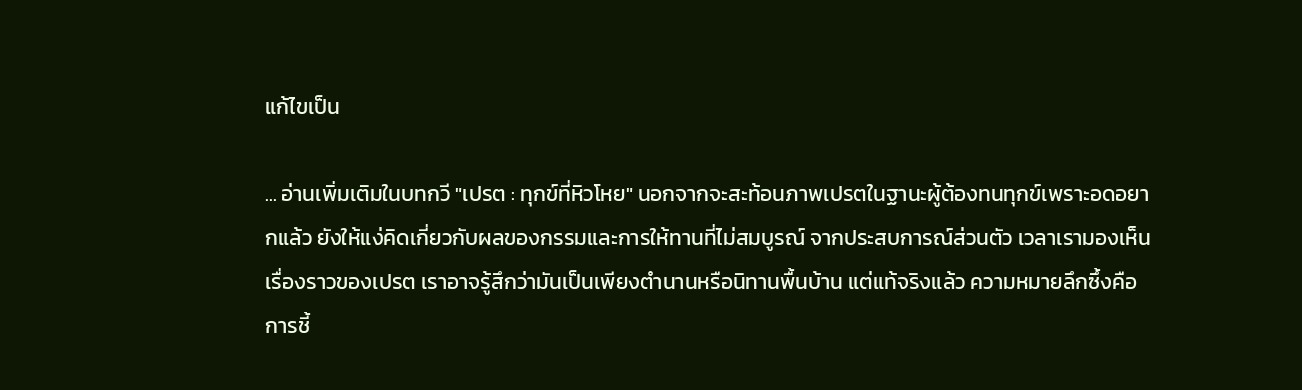แก้ไขเป็น

... อ่านเพิ่มเติมในบทกวี "เปรต : ทุกข์ที่หิวโหย" นอกจากจะสะท้อนภาพเปรตในฐานะผู้ต้องทนทุกข์เพราะอดอยากแล้ว ยังให้แง่คิดเกี่ยวกับผลของกรรมและการให้ทานที่ไม่สมบูรณ์ จากประสบการณ์ส่วนตัว เวลาเรามองเห็นเรื่องราวของเปรต เราอาจรู้สึกว่ามันเป็นเพียงตำนานหรือนิทานพื้นบ้าน แต่แท้จริงแล้ว ความหมายลึกซึ้งคือการชี้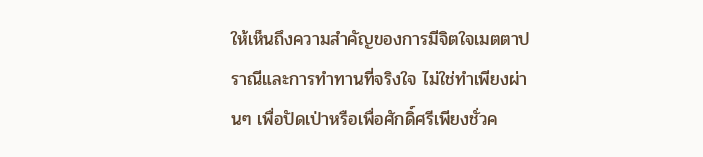ให้เห็นถึงความสำคัญของการมีจิตใจเมตตาปราณีและการทำทานที่จริงใจ ไม่ใช่ทำเพียงผ่านๆ เพื่อปัดเป่าหรือเพื่อศักดิ์ศรีเพียงชั่วค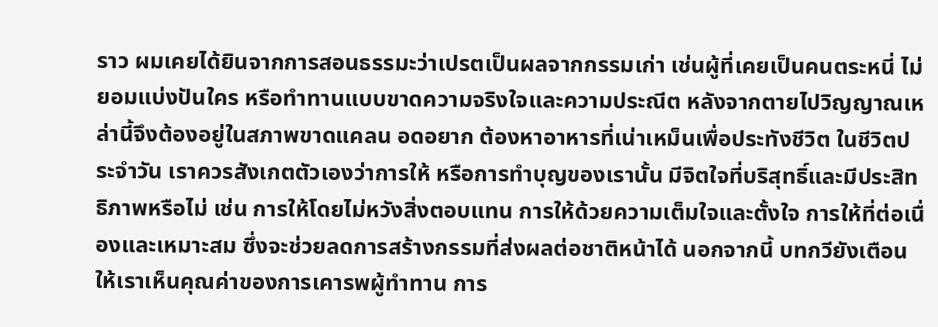ราว ผมเคยได้ยินจากการสอนธรรมะว่าเปรตเป็นผลจากกรรมเก่า เช่นผู้ที่เคยเป็นคนตระหนี่ ไม่ยอมแบ่งปันใคร หรือทำทานแบบขาดความจริงใจและความประณีต หลังจากตายไปวิญญาณเหล่านี้จึงต้องอยู่ในสภาพขาดแคลน อดอยาก ต้องหาอาหารที่เน่าเหม็นเพื่อประทังชีวิต ในชีวิตประจำวัน เราควรสังเกตตัวเองว่าการให้ หรือการทำบุญของเรานั้น มีจิตใจที่บริสุทธิ์และมีประสิทธิภาพหรือไม่ เช่น การให้โดยไม่หวังสิ่งตอบแทน การให้ด้วยความเต็มใจและตั้งใจ การให้ที่ต่อเนื่องและเหมาะสม ซึ่งจะช่วยลดการสร้างกรรมที่ส่งผลต่อชาติหน้าได้ นอกจากนี้ บทกวียังเตือนให้เราเห็นคุณค่าของการเคารพผู้ทำทาน การ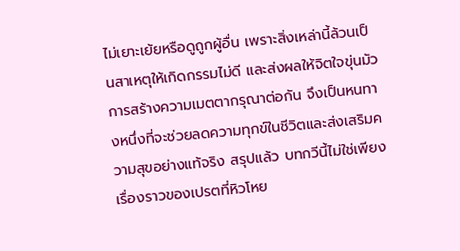ไม่เยาะเย้ยหรือดูถูกผู้อื่น เพราะสิ่งเหล่านี้ล้วนเป็นสาเหตุให้เกิดกรรมไม่ดี และส่งผลให้จิตใจขุ่นมัว การสร้างความเมตตากรุณาต่อกัน จึงเป็นหนทางหนึ่งที่จะช่วยลดความทุกข์ในชีวิตและส่งเสริมความสุขอย่างแท้จริง สรุปแล้ว บทกวีนี้ไม่ใช่เพียงเรื่องราวของเปรตที่หิวโหย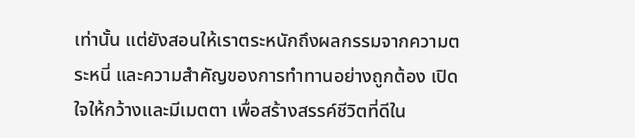เท่านั้น แต่ยังสอนให้เราตระหนักถึงผลกรรมจากความตระหนี่ และความสำคัญของการทำทานอย่างถูกต้อง เปิดใจให้กว้างและมีเมตตา เพื่อสร้างสรรค์ชีวิตที่ดีใน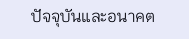ปัจจุบันและอนาคต